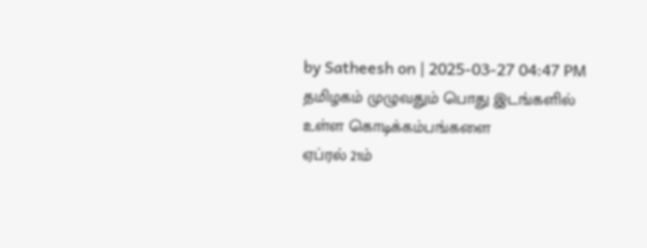by Satheesh on | 2025-03-27 04:47 PM
தமிழகம் முழுவதும் பொது இடங்களில் உள்ள கொடிக்கம்பங்களை
ஏப்ரல் 21ம்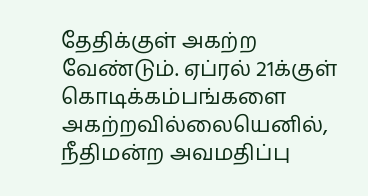தேதிக்குள் அகற்ற வேண்டும். ஏப்ரல் 21க்குள் கொடிக்கம்பங்களை அகற்றவில்லையெனில், நீதிமன்ற அவமதிப்பு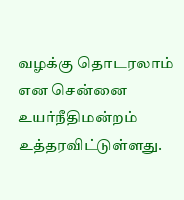வழக்கு தொடரலாம் என சென்னை உயர்நீதிமன்றம் உத்தரவிட்டுள்ளது.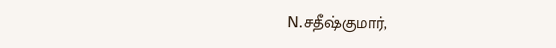N.சதீஷ்குமார்,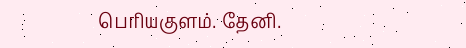பெரியகுளம். தேனி.